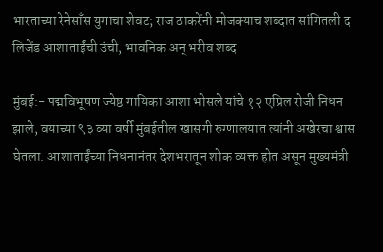भारताच्या रेनेसाँस युगाचा शेवट; राज ठाकरेंनी मोजक्याच शब्दात सांगितली द लिजेंड आशाताईंची उंची, भावनिक अन् भरीव शब्द

मुंबई:- पद्मविभूषण ज्येष्ठ गायिका आशा भोसले यांचे १२ एप्रिल रोजी निधन झाले, वयाच्या ९३ व्या वर्षी मुंबईतील खासगी रुग्णालयात त्यांनी अखेरचा श्वास घेतला. आशाताईंच्या निधनानंतर देशभरातून शोक व्यक्त होत असून मुख्यमंत्री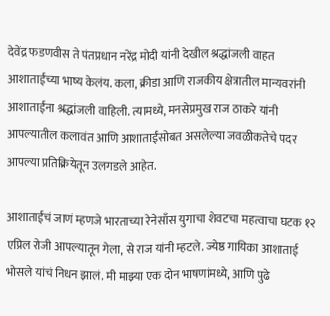देवेंद्र फडणवीस ते पंतप्रधान नरेंद्र मोदी यांनी देखील श्रद्धांजली वाहत आशाताईंच्या भाष्य केलंय. कला, क्रीडा आणि राजकीय क्षेत्रातील मान्यवरांनी आशाताईंना श्रद्धांजली वाहिली. त्यामध्ये, मनसेप्रमुख राज ठाकरे यांनी आपल्यातील कलावंत आणि आशाताईंसोबत असलेल्या जवळीकतेचे पदर आपल्या प्रतिक्रियेतून उलगडले आहेत.

आशाताईंचं जाणं म्हणजे भारताच्या रेनेसाँस युगाचा शेवटचा महत्वाचा घटक १२ एप्रिल रोजी आपल्यातून गेला, से राज यांनी म्हटले. ज्येष्ठ गायिका आशाताई भोसले यांचं निधन झालं. मी माझ्या एक दोन भाषणांमध्ये, आणि पुढे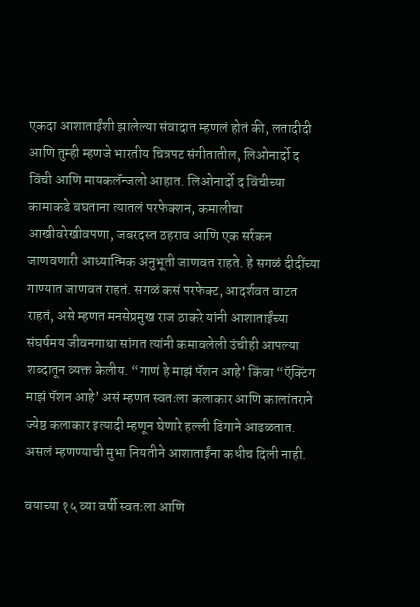एकदा आशाताईंशी झालेल्या संवादात म्हणलं होतं की, लतादीदी आणि तुम्ही म्हणजे भारतीय चित्रपट संगीतातील, लिओनार्दो द विंची आणि मायकलॅन्जलो आहात. लिओनार्दो द विंचीच्या कामाकडे बघताना त्यातलं परफेक्शन, कमालीचा आखीवरेखीवपणा, जबरदस्त ठहराव आणि एक सर्रकन जाणवणारी आध्यात्मिक अनुभूती जाणवत राहते. हे सगळं दीदींच्या गाण्यात जाणवत राहतं. सगळं कसं परफेक्ट, आदर्शवत वाटत राहतं, असे म्हणत मनसेप्रमुख राज ठाकरे यांनी आशाताईंच्या संघर्षमय जीवनगाथा सांगत त्यांनी कमावलेली उंचीही आपल्या शब्दातून व्यक्त केलीय. “गाणं हे माझं पॅशन आहे’ किंवा “ऍक्टिंग माझं पॅशन आहे’ असं म्हणत स्वतःला कलाकार आणि कालांतराने ज्येष्ठ कलाकार इत्यादी म्हणून घेणारे हल्ली ढिगाने आढळतात. असलं म्हणण्याची मुभा नियतीने आशाताईंना कधीच दिली नाही.

वयाच्या १५ व्या वर्षी स्वतःला आणि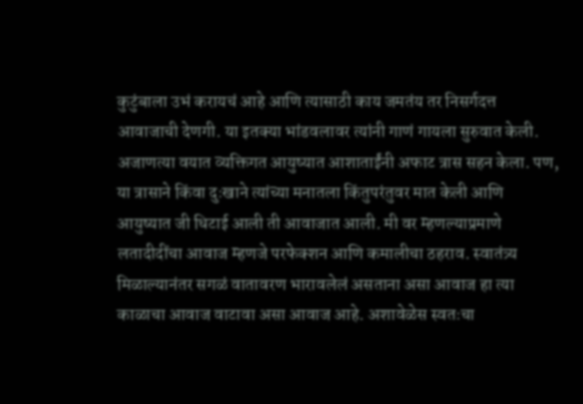कुटुंबाला उभं करायचं आहे आणि त्यासाठी काय जमतंय तर निसर्गदत्त आवाजाची देणगी. या इतक्या भांडवलावर त्यांनी गाणं गायला सुरुवात केली. अजाणत्या वयात व्यक्तिगत आयुष्यात आशाताईंनी अफाट त्रास सहन केला. पण, या त्रासाने किंवा दुःखाने त्यांच्या मनातला किंतुपरंतुवर मात केली आणि आयुष्यात जी धिटाई आली ती आवाजात आली. मी वर म्हणल्याप्रमाणे लतादीदींचा आवाज म्हणजे परफेक्शन आणि कमालीचा ठहराव. स्वातंत्र्य मिळाल्यानंतर सगळं वातावरण भारावलेलं असताना असा आवाज हा त्या काळाचा आवाज वाटावा असा आवाज आहे. अशावेळेस स्वतःचा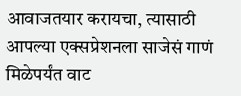आवाजतयार करायचा, त्यासाठी आपल्या एक्सप्रेशनला साजेसं गाणं मिळेपर्यंत वाट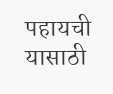पहायची यासाठी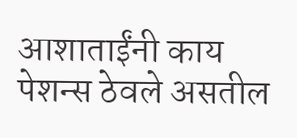आशाताईंनी काय पेशन्स ठेवले असतील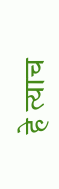हे त्याच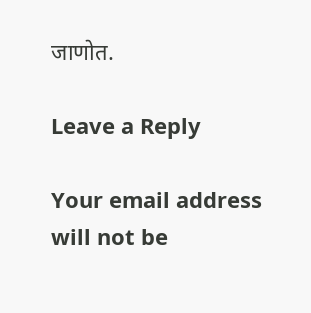जाणोत.

Leave a Reply

Your email address will not be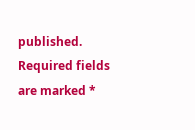published. Required fields are marked *